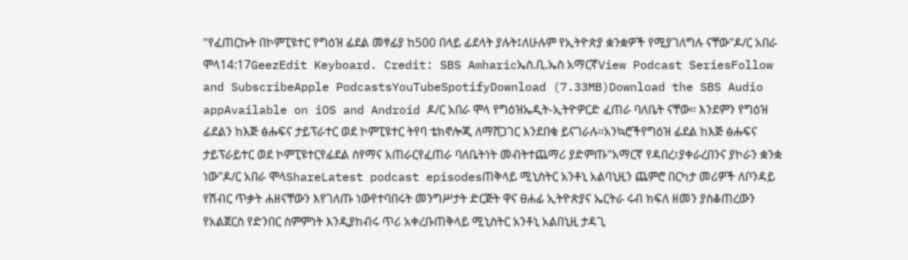"የፈጠርኩት በኮምፒዩተር የግዕዝ ፊደል መፃፊያ ከ500 በላይ ፊደላት ያሉት፤ለሁሉም የኢትዮጵያ ቋንቋዎች የሚያገለግሉ ናቸው"ዶ/ር አበራ ሞላ14:17GeezEdit Keyboard. Credit: SBS Amharicኤስ.ቢ.ኤስ አማርኛView Podcast SeriesFollow and SubscribeApple PodcastsYouTubeSpotifyDownload (7.33MB)Download the SBS Audio appAvailable on iOS and Android ዶ/ር አበራ ሞላ የግዕዝኤዲት-ኢትዮዎርድ ፈጠራ ባለቤት ናቸው። እንደምን የግዕዝ ፊደልን ከእጅ ፅሑፍና ታይፕራተር ወደ ኮምፒዩተር ትየባ ቴክኖሎጂ ለማሸጋገር እንደበቁ ይናገራሉ።አንኳሮችየግዕዝ ፊደል ከእጅ ፅሑፍና ታይፕራይተር ወደ ኮምፒዩተርየፊደል ስየማና አጠራርየፈጠራ ባለቤትነት መብትተጨማሪ ያድምጡ"አማርኛ የዳበረ፣ያቀራረበንና ያኮራን ቋንቋ ነው"ዶ/ር አበራ ሞላShareLatest podcast episodesጠቅላይ ሚኒስትር አንቶኒ አልባኒዚን ጨምሮ በርካታ መሪዎች ለቦንዳይ የሽብር ጥቃት ሐዘናቸውን እየገለጡ ነውየተባበሩት መንግሥታት ድርጅት ዋና ፀሐፊ ኢትዮጵያና ኤርትራ ሩብ ክፍለ ዘመን ያስቆጠረውን የአልጀርስ የድንበር ስምምነት እንዲያከብሩ ጥሪ አቀረቡጠቅላይ ሚኒስትር አንቶኒ አልበኒዚ ታዳጊ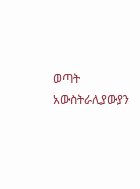ወጣት አውስትራሊያውያን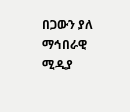በጋውን ያለ ማኅበራዊ ሚዲያ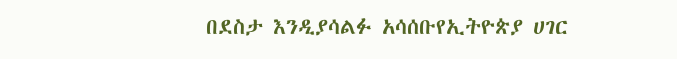በደስታ እንዲያሳልፉ አሳሰቡየኢትዮጵያ ሀገር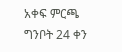አቀፍ ምርጫ ግንቦት 24 ቀን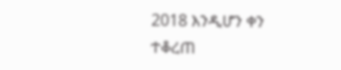2018 እንዲሆን ቀን ተቆረጠ